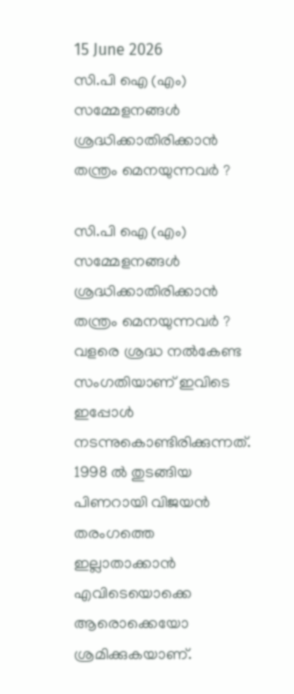15 June 2026
സി.പി ഐ (എം) സമ്മേളനങ്ങൾ ശ്രദ്ധിക്കാതിരിക്കാൻ തന്ത്രം മെനയുന്നവർ ?

സി.പി ഐ (എം) സമ്മേളനങ്ങൾ ശ്രദ്ധിക്കാതിരിക്കാൻ തന്ത്രം മെനയുന്നവർ ? വളരെ ശ്രദ്ധ നൽകേണ്ട സംഗതിയാണ് ഇവിടെ ഇപ്പോൾ നടന്നുകൊണ്ടിരിക്കുന്നത്. 1998 ൽ തുടങ്ങിയ പിണറായി വിജയൻ തരംഗത്തെ ഇല്ലാതാക്കാൻ എവിടെയൊക്കെ ആരൊക്കെയോ ശ്രമിക്കുകയാണ്.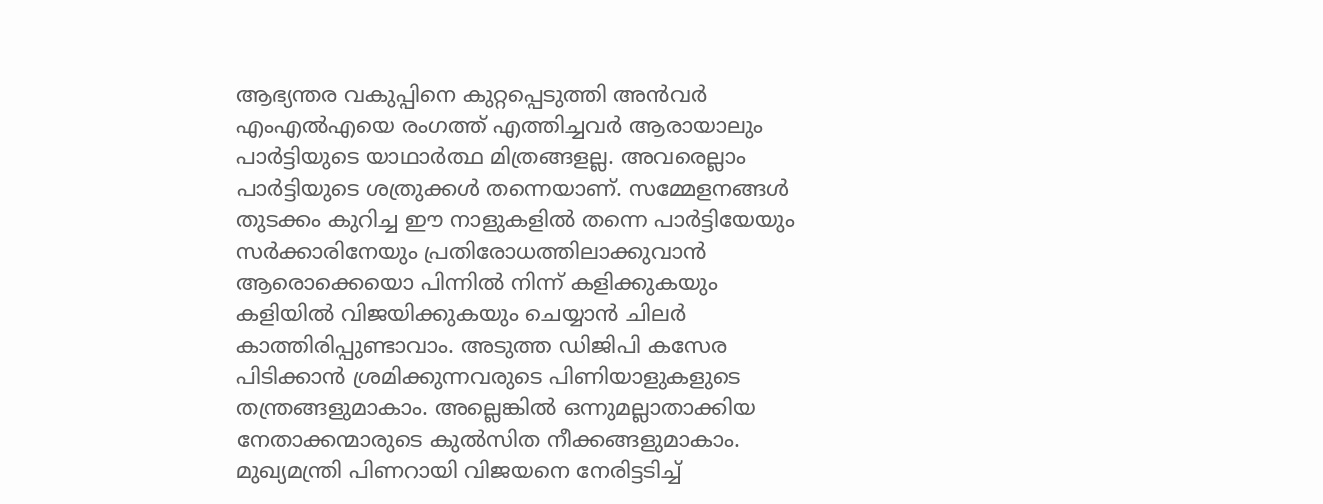ആഭ്യന്തര വകുപ്പിനെ കുറ്റപ്പെടുത്തി അൻവർ എംഎൽഎയെ രംഗത്ത് എത്തിച്ചവർ ആരായാലും പാർട്ടിയുടെ യാഥാർത്ഥ മിത്രങ്ങളല്ല. അവരെല്ലാം പാർട്ടിയുടെ ശത്രുക്കൾ തന്നെയാണ്. സമ്മേളനങ്ങൾ തുടക്കം കുറിച്ച ഈ നാളുകളിൽ തന്നെ പാർട്ടിയേയും സർക്കാരിനേയും പ്രതിരോധത്തിലാക്കുവാൻ ആരൊക്കെയൊ പിന്നിൽ നിന്ന് കളിക്കുകയും കളിയിൽ വിജയിക്കുകയും ചെയ്യാൻ ചിലർ കാത്തിരിപ്പുണ്ടാവാം. അടുത്ത ഡിജിപി കസേര പിടിക്കാൻ ശ്രമിക്കുന്നവരുടെ പിണിയാളുകളുടെ തന്ത്രങ്ങളുമാകാം. അല്ലെങ്കിൽ ഒന്നുമല്ലാതാക്കിയ നേതാക്കന്മാരുടെ കുൽസിത നീക്കങ്ങളുമാകാം. മുഖ്യമന്ത്രി പിണറായി വിജയനെ നേരിട്ടടിച്ച്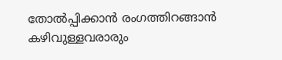തോൽപ്പിക്കാൻ രംഗത്തിറങ്ങാൻ കഴിവുള്ളവരാരും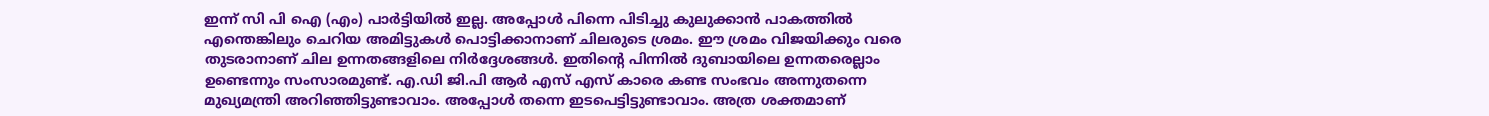ഇന്ന് സി പി ഐ (എം) പാർട്ടിയിൽ ഇല്ല. അപ്പോൾ പിന്നെ പിടിച്ചു കുലുക്കാൻ പാകത്തിൽ എന്തെങ്കിലും ചെറിയ അമിട്ടുകൾ പൊട്ടിക്കാനാണ് ചിലരുടെ ശ്രമം. ഈ ശ്രമം വിജയിക്കും വരെ തുടരാനാണ് ചില ഉന്നതങ്ങളിലെ നിർദ്ദേശങ്ങൾ. ഇതിൻ്റെ പിന്നിൽ ദുബായിലെ ഉന്നതരെല്ലാം ഉണ്ടെന്നും സംസാരമുണ്ട്. എ.ഡി ജി.പി ആർ എസ് എസ് കാരെ കണ്ട സംഭവം അന്നുതന്നെ മുഖ്യമന്ത്രി അറിഞ്ഞിട്ടുണ്ടാവാം. അപ്പോൾ തന്നെ ഇടപെട്ടിട്ടുണ്ടാവാം. അത്ര ശക്തമാണ്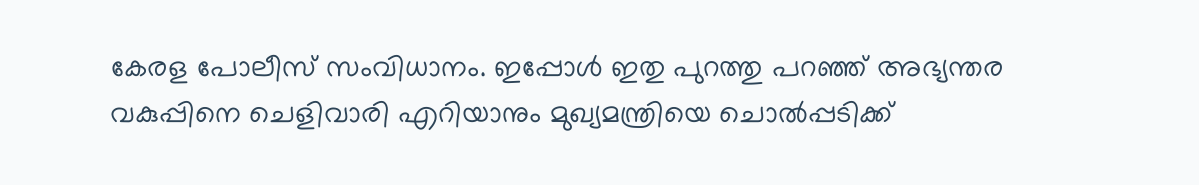കേരള പോലീസ് സംവിധാനം. ഇപ്പോൾ ഇതു പുറത്തു പറഞ്ഞ് അഭ്യന്തര വകുപ്പിനെ ചെളിവാരി എറിയാനും മുഖ്യമന്ത്രിയെ ചൊൽപ്പടിക്ക്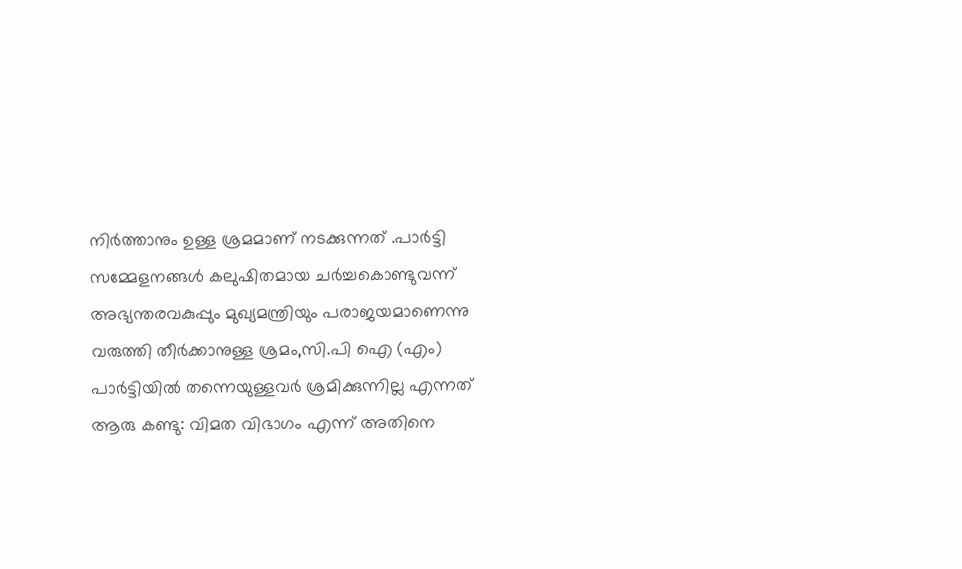നിർത്താനും ഉള്ള ശ്രമമാണ് നടക്കുന്നത് .പാർട്ടി സമ്മേളനങ്ങൾ കലുഷിതമായ ചർച്ചകൊണ്ടുവന്ന് അഭ്യന്തരവകുപ്പും മുഖ്യമന്ത്രിയും പരാജയമാണെന്നു വരുത്തി തീർക്കാനുള്ള ശ്രമം,സി.പി ഐ (എം) പാർട്ടിയിൽ തന്നെയുള്ളവർ ശ്രമിക്കുന്നില്ല എന്നത് ആരു കണ്ടു: വിമത വിഭാഗം എന്ന് അതിനെ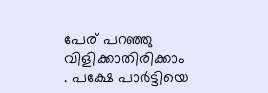പേര് പറഞ്ഞു വിളിക്കാതിരിക്കാം . പക്ഷേ പാർട്ടിയെ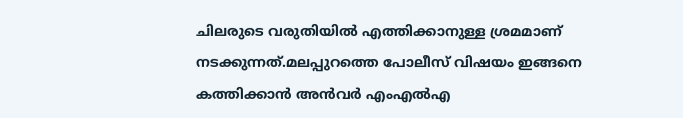ചിലരുടെ വരുതിയിൽ എത്തിക്കാനുള്ള ശ്രമമാണ് നടക്കുന്നത്.മലപ്പുറത്തെ പോലീസ് വിഷയം ഇങ്ങനെ കത്തിക്കാൻ അൻവർ എംഎൽഎ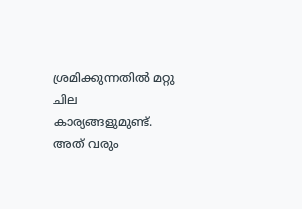ശ്രമിക്കുന്നതിൽ മറ്റു ചില കാര്യങ്ങളുമുണ്ട്. അത് വരും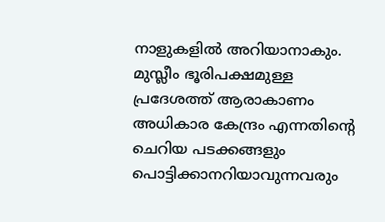നാളുകളിൽ അറിയാനാകും. മുസ്ലീം ഭൂരിപക്ഷമുള്ള പ്രദേശത്ത് ആരാകാണം അധികാര കേന്ദ്രം എന്നതിൻ്റെ ചെറിയ പടക്കങ്ങളും പൊട്ടിക്കാനറിയാവുന്നവരും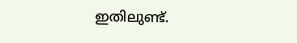ഇതിലുണ്ട്.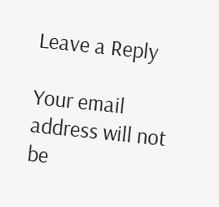Leave a Reply

Your email address will not be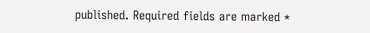published. Required fields are marked *